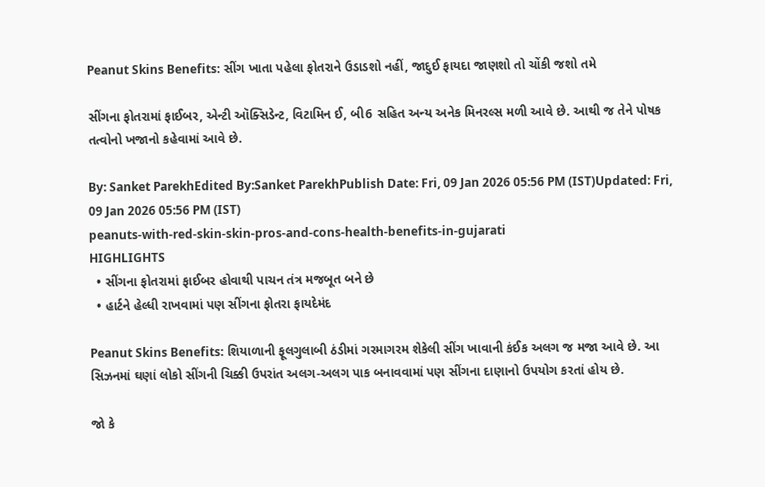Peanut Skins Benefits: સીંગ ખાતા પહેલા ફોતરાને ઉડાડશો નહીં, જાદુઈ ફાયદા જાણશો તો ચોંકી જશો તમે

સીંગના ફોતરામાં ફાઈબર, એન્ટી ઑક્સિડેન્ટ, વિટામિન ઈ, બી6 સહિત અન્ય અનેક મિનરલ્સ મળી આવે છે. આથી જ તેને પોષક તત્વોનો ખજાનો કહેવામાં આવે છે.

By: Sanket ParekhEdited By:Sanket ParekhPublish Date: Fri, 09 Jan 2026 05:56 PM (IST)Updated: Fri, 09 Jan 2026 05:56 PM (IST)
peanuts-with-red-skin-skin-pros-and-cons-health-benefits-in-gujarati
HIGHLIGHTS
  • સીંગના ફોતરામાં ફાઈબર હોવાથી પાચન તંત્ર મજબૂત બને છે
  • હાર્ટને હેલ્ધી રાખવામાં પણ સીંગના ફોતરા ફાયદેમંદ

Peanut Skins Benefits: શિયાળાની ફૂલગુલાબી ઠંડીમાં ગરમાગરમ શેકેલી સીંગ ખાવાની કંઈક અલગ જ મજા આવે છે. આ સિઝનમાં ઘણાં લોકો સીંગની ચિક્કી ઉપરાંત અલગ-અલગ પાક બનાવવામાં પણ સીંગના દાણાનો ઉપયોગ કરતાં હોય છે.

જો કે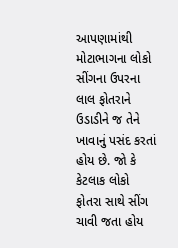આપણામાંથી મોટાભાગના લોકો સીંગના ઉપરના લાલ ફોતરાને ઉડાડીને જ તેને ખાવાનું પસંદ કરતાં હોય છે. જો કે કેટલાક લોકો ફોતરા સાથે સીંગ ચાવી જતા હોય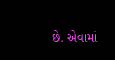છે. એવામાં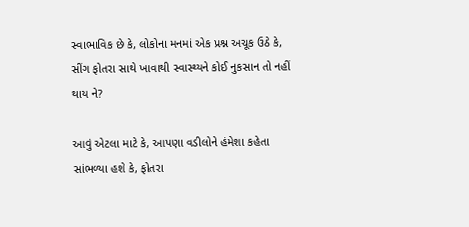સ્વાભાવિક છે કે, લોકોના મનમાં એક પ્રશ્ન અચૂક ઉઠે કે, સીંગ ફોતરા સાથે ખાવાથી સ્વાસ્થ્યને કોઈ નુકસાન તો નહીં થાય ને?

આવું એટલા માટે કે, આપણા વડીલોને હંમેશા કહેતા સાંભળ્યા હશે કે, ફોતરા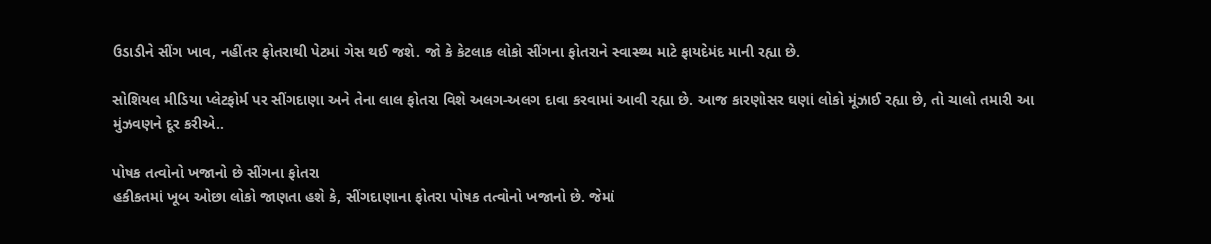ઉડાડીને સીંગ ખાવ, નહીંતર ફોતરાથી પેટમાં ગેસ થઈ જશે. જો કે કેટલાક લોકો સીંગના ફોતરાને સ્વાસ્થ્ય માટે ફાયદેમંદ માની રહ્યા છે.

સોશિયલ મીડિયા પ્લેટફોર્મ પર સીંગદાણા અને તેના લાલ ફોતરા વિશે અલગ-અલગ દાવા કરવામાં આવી રહ્યા છે. આજ કારણોસર ઘણાં લોકો મૂંઝાઈ રહ્યા છે, તો ચાલો તમારી આ મુંઝવણને દૂર કરીએ..

પોષક તત્વોનો ખજાનો છે સીંગના ફોતરા
હકીકતમાં ખૂબ ઓછા લોકો જાણતા હશે કે, સીંગદાણાના ફોતરા પોષક તત્વોનો ખજાનો છે. જેમાં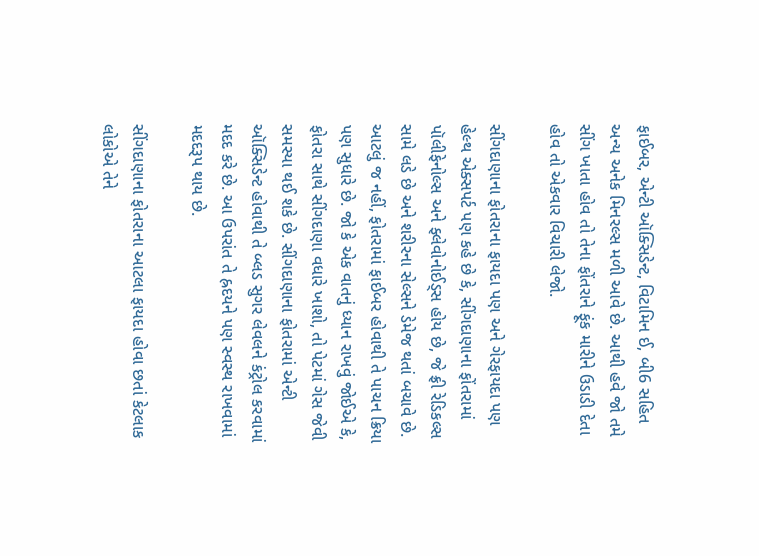ફાઈબર, એન્ટી ઑક્સિડેન્ટ, વિટામિન ઈ, બી6 સહિત અન્ય અનેક મિનરલ્સ મળી આવે છે. આથી હવે જો તમે સીંગ ખાતા હોવ તો તેના ફોંતરાને ફૂંક મારીને ઉડાડી દેતા હોવ તો એકવાર વિચારી લેજો.

સીંગદાણાના ફોતરાના ફાયદા પણ અને ગેરફાયદા પણ
હેલ્થ એક્સપર્ટ પણ કહે છે કે, સીંગદાણાના ફોંતરામાં પૉલીફેનોલ્સ અને ફ્લેવોનોઈડ્સ હોય છે, જે ફ્રી રેડિકલ્સ સામે લડે છે અને શરીરના સેલ્સને ડેમેજ થતાં બચાવે છે. આટલું જ નહીં, ફોતરામાં ફાઈબર હોવાથી તે પાચન ક્રિયા પણ સુધારે છે. જો કે એક વાતનું ધ્યાન રાખવું જોઈએ કે, ફોતરા સાથે સીંગદાણા વધારે ખાશો, તો પેટમાં ગેસ જેવી સમસ્યા થઈ શકે છે. સીંગદાણાના ફોતરામાં એન્ટી ઑક્સિડેન્ટ હોવાથી તે બ્લડ સુગર લેવલને કંટ્રોલ કરવામાં મદદ કરે છે. આ ઉપરાંત તે હ્રદયને પણ સ્વસ્થ રાખવામાં મદદરૂપ થાય છે.

સીંગદાણાના ફોતરાના આટલા ફાયદા હોવા છતાં કેટલાક લોકોએ તેને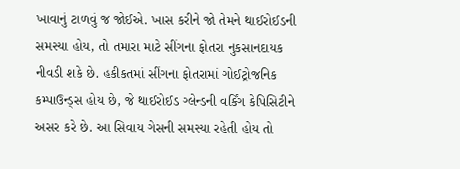ખાવાનું ટાળવું જ જોઈએ. ખાસ કરીને જો તેમને થાઈરોઈડની સમસ્યા હોય, તો તમારા માટે સીંગના ફોતરા નુકસાનદાયક નીવડી શકે છે. હકીકતમાં સીંગના ફોતરામાં ગોઈટ્રોજનિક કમ્પાઉન્ડ્સ હોય છે, જે થાઈરોઈડ ગ્લેન્ડની વર્કિંગ કેપિસિટીને અસર કરે છે. આ સિવાય ગેસની સમસ્યા રહેતી હોય તો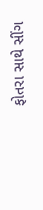ફોતરા સાથે સીંગ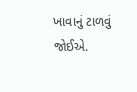ખાવાનું ટાળવું જોઈએ.